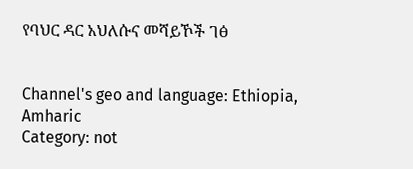የባህር ዳር አህለሱና መሻይኾች ገፅ


Channel's geo and language: Ethiopia, Amharic
Category: not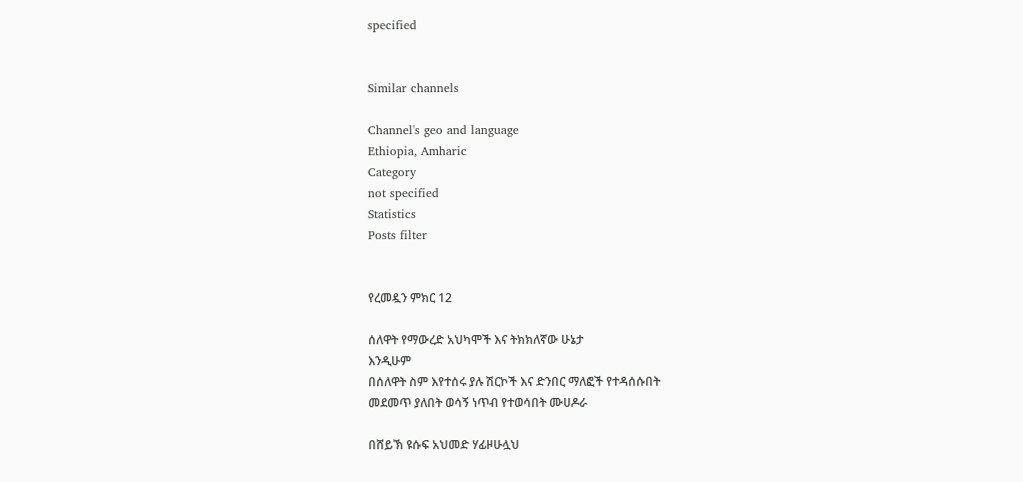specified


Similar channels

Channel's geo and language
Ethiopia, Amharic
Category
not specified
Statistics
Posts filter


የረመዷን ምክር 12

ሰለዋት የማውረድ አህካሞች እና ትክክለኛው ሁኔታ
እንዲሁም
በሰለዋት ስም እየተሰሩ ያሉ ሽርኮች እና ድንበር ማለፎች የተዳሰሱበት
መደመጥ ያለበት ወሳኝ ነጥብ የተወሳበት ሙሀዶራ

በሸይኽ ዩሱፍ አህመድ ሃፊዞሁሏህ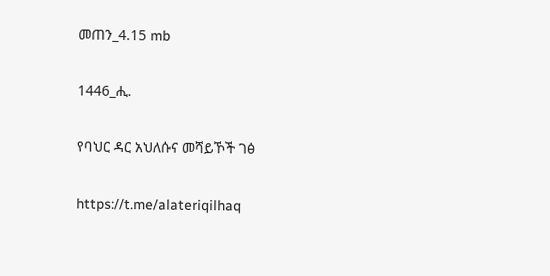መጠን_4.15 mb

1446_ሒ.

የባህር ዳር አህለሱና መሻይኾች ገፅ

https://t.me/alateriqilhaq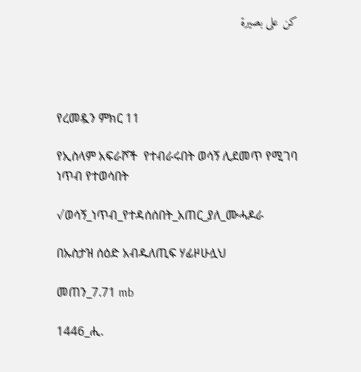كن على بصيرة




የረመዷን ምክር 11

የኢስላም አፍራሾች  የተብራሩበት ወሳኝ ሊደመጥ የሚገባ ነጥብ የተወሳበት

√ወሳኝ_ነጥብ_የተዳሰሰበት_አጠር_ያለ_ሙሓዶራ

በኡስታዝ ሰዕድ አብዱለጢፍ ሃፊዞሁሏህ

መጠን_7.71 mb

1446_ሒ.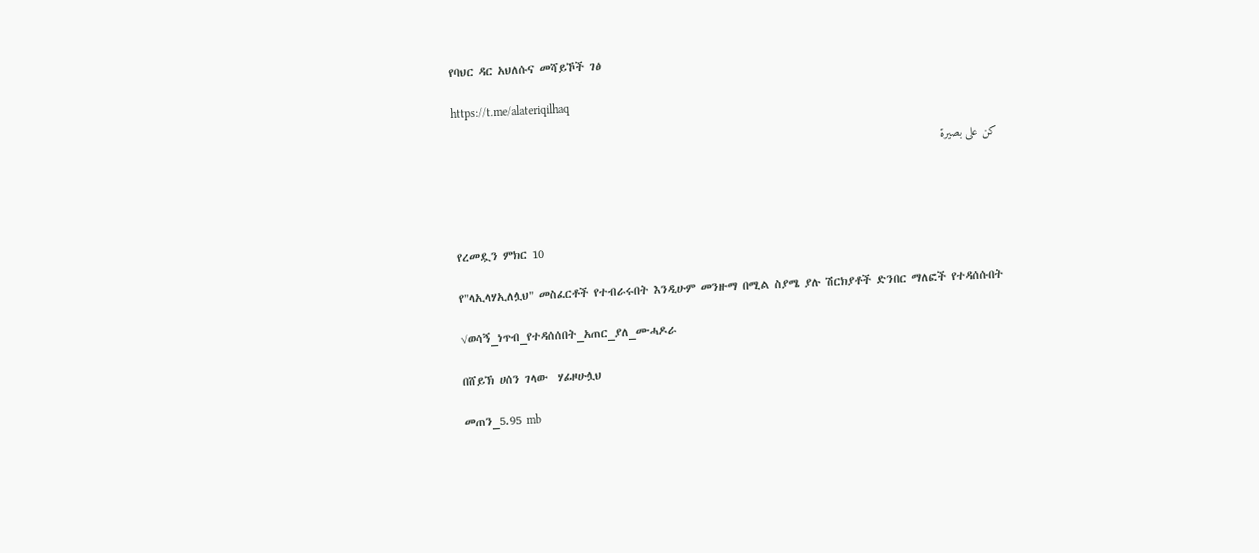የባህር ዳር አህለሱና መሻይኾች ገፅ

https://t.me/alateriqilhaq

كن على بصيرة




የረመዷን ምክር 10

የ"ላኢላሃኢለሏህ" መስፈርቶች የተብራሩበት እንዲሁም መንዙማ በሚል ስያሜ ያሉ ሽርክያቶች ድንበር ማለፎች የተዳሰሱበት

√ወሳኝ_ነጥብ_የተዳሰሰበት_አጠር_ያለ_ሙሓዶራ

በሸይኽ ሀሰን ገላው  ሃፊዞሁሏህ

መጠን_5.95 mb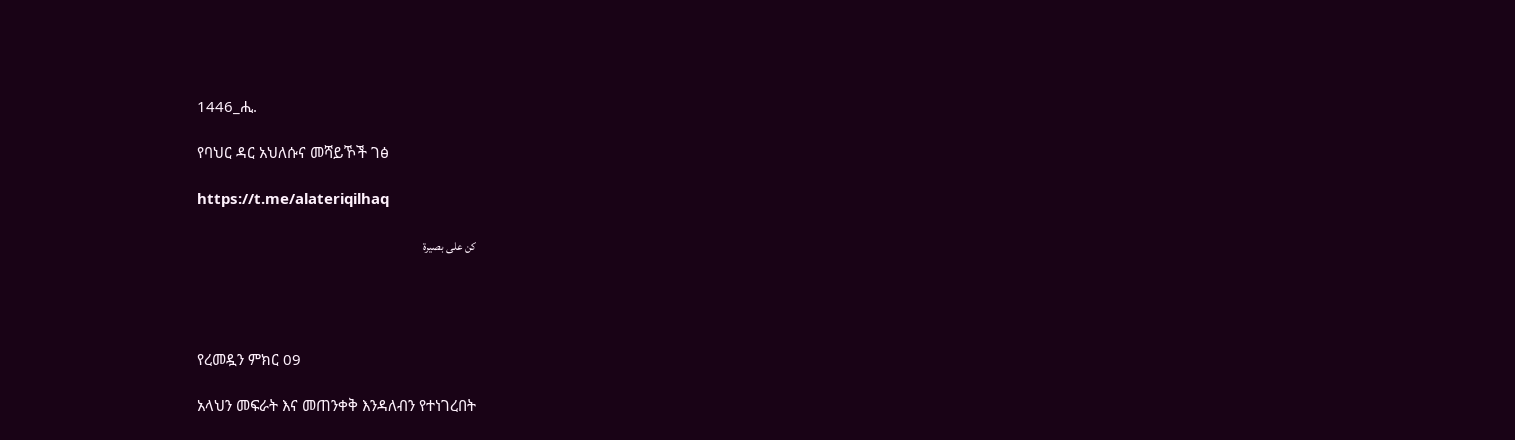1446_ሒ.

የባህር ዳር አህለሱና መሻይኾች ገፅ

https://t.me/alateriqilhaq

كن على بصيرة




የረመዷን ምክር 09

አላህን መፍራት እና መጠንቀቅ እንዳለብን የተነገረበት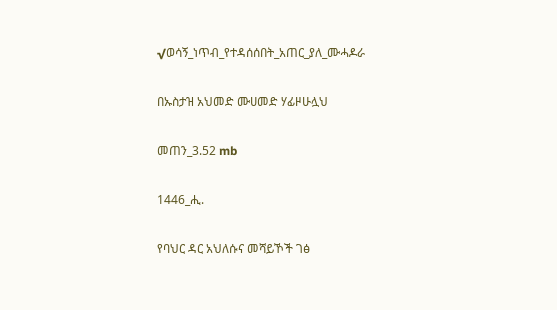√ወሳኝ_ነጥብ_የተዳሰሰበት_አጠር_ያለ_ሙሓዶራ

በኡስታዝ አህመድ ሙሀመድ ሃፊዞሁሏህ

መጠን_3.52 mb

1446_ሒ.

የባህር ዳር አህለሱና መሻይኾች ገፅ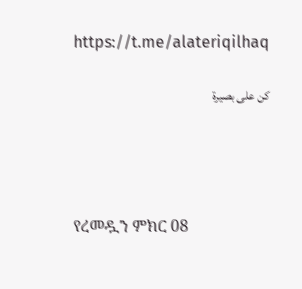https://t.me/alateriqilhaq

كن على بصيرة




የረመዷን ምክር 08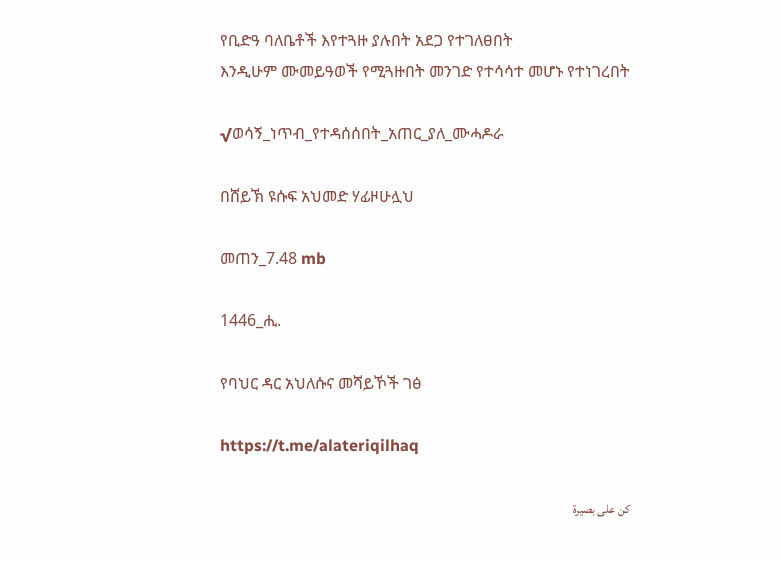የቢድዓ ባለቤቶች እየተጓዙ ያሉበት አደጋ የተገለፀበት
እንዲሁም ሙመይዓወች የሚጓዙበት መንገድ የተሳሳተ መሆኑ የተነገረበት

√ወሳኝ_ነጥብ_የተዳሰሰበት_አጠር_ያለ_ሙሓዶራ

በሸይኽ ዩሱፍ አህመድ ሃፊዞሁሏህ

መጠን_7.48 mb

1446_ሒ.

የባህር ዳር አህለሱና መሻይኾች ገፅ

https://t.me/alateriqilhaq

كن على بصيرة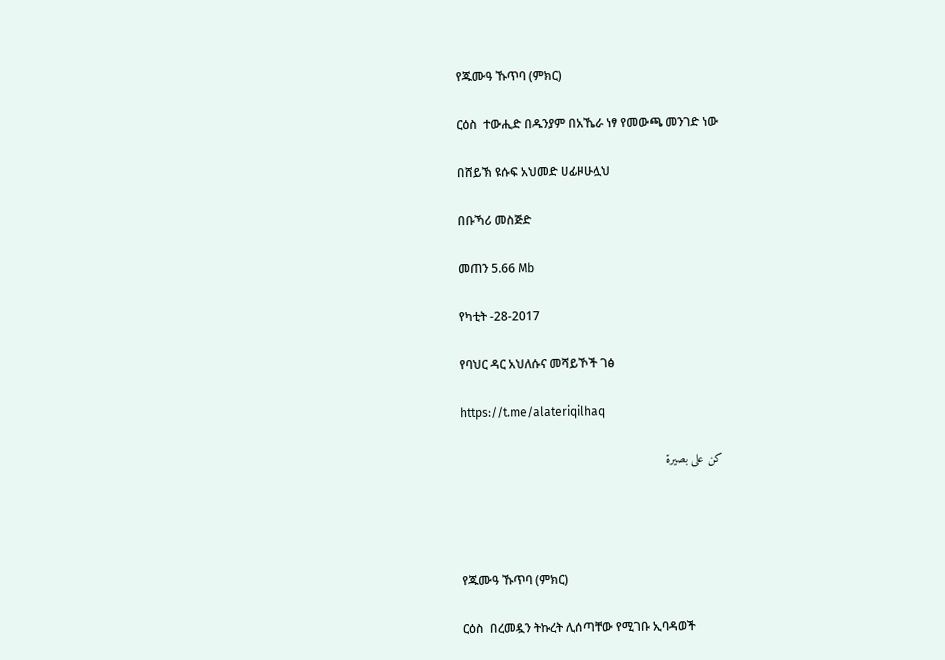የጁሙዓ ኹጥባ (ምክር)

ርዕስ  ተውሒድ በዱንያም በአኼራ ነፃ የመውጫ መንገድ ነው

በሸይኽ ዩሱፍ አህመድ ሀፊዞሁሏህ

በቡኻሪ መስጅድ

መጠን 5.66 Mb

የካቲት -28-2017

የባህር ዳር አህለሱና መሻይኾች ገፅ

https://t.me/alateriqilhaq

كن على بصيرة




የጁሙዓ ኹጥባ (ምክር)

ርዕስ  በረመዷን ትኩረት ሊሰጣቸው የሚገቡ ኢባዳወች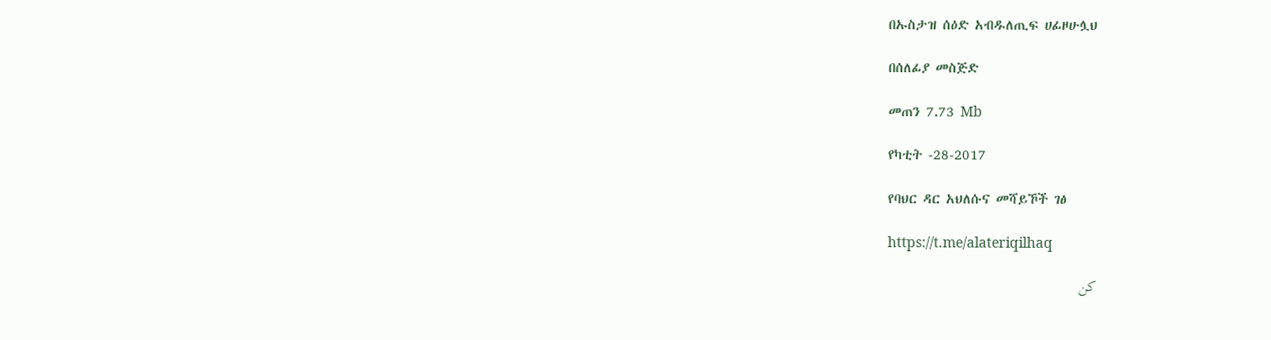በኡስታዝ ሰዕድ አብዱለጢፍ ሀፊዞሁሏህ

በሰለፊያ መስጅድ

መጠን 7.73 Mb

የካቲት -28-2017

የባህር ዳር አህለሱና መሻይኾች ገፅ

https://t.me/alateriqilhaq

كن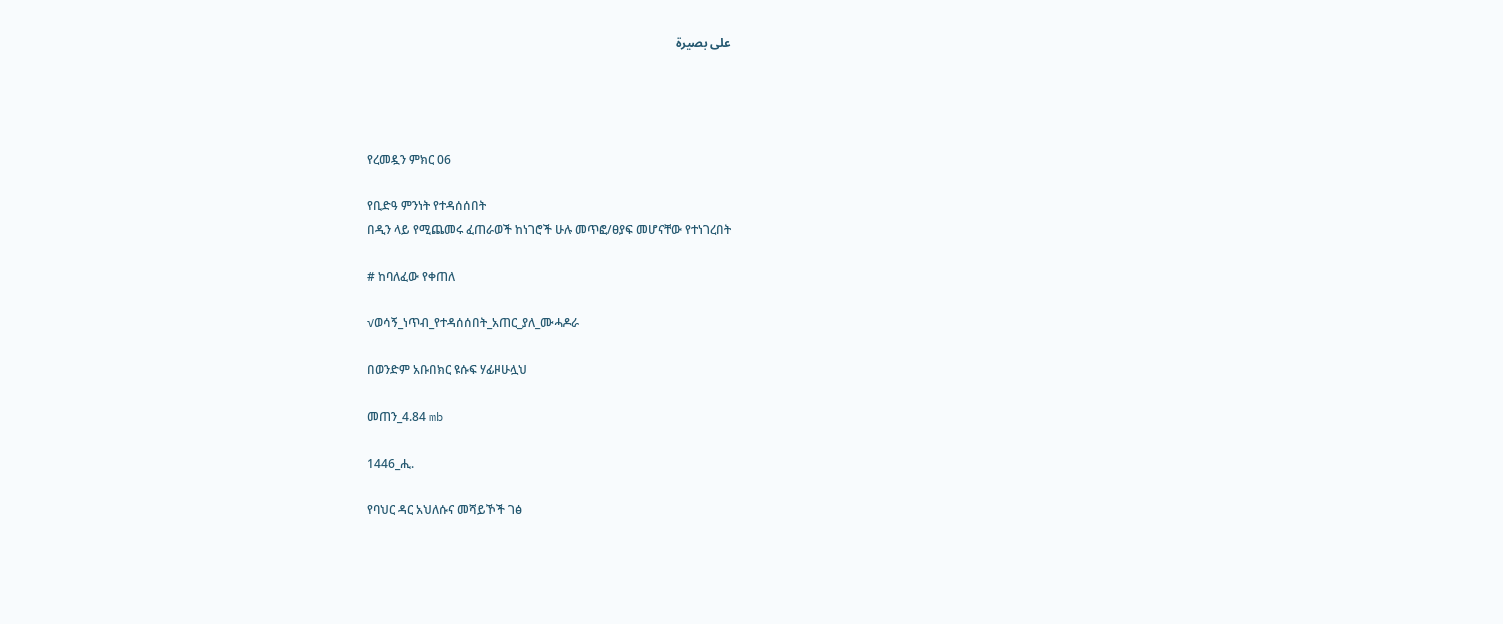على بصيرة




የረመዷን ምክር 06

የቢድዓ ምንነት የተዳሰሰበት
በዲን ላይ የሚጨመሩ ፈጠራወች ከነገሮች ሁሉ መጥፎ/ፀያፍ መሆናቸው የተነገረበት

# ከባለፈው የቀጠለ

√ወሳኝ_ነጥብ_የተዳሰሰበት_አጠር_ያለ_ሙሓዶራ

በወንድም አቡበክር ዩሱፍ ሃፊዞሁሏህ

መጠን_4.84 mb

1446_ሒ.

የባህር ዳር አህለሱና መሻይኾች ገፅ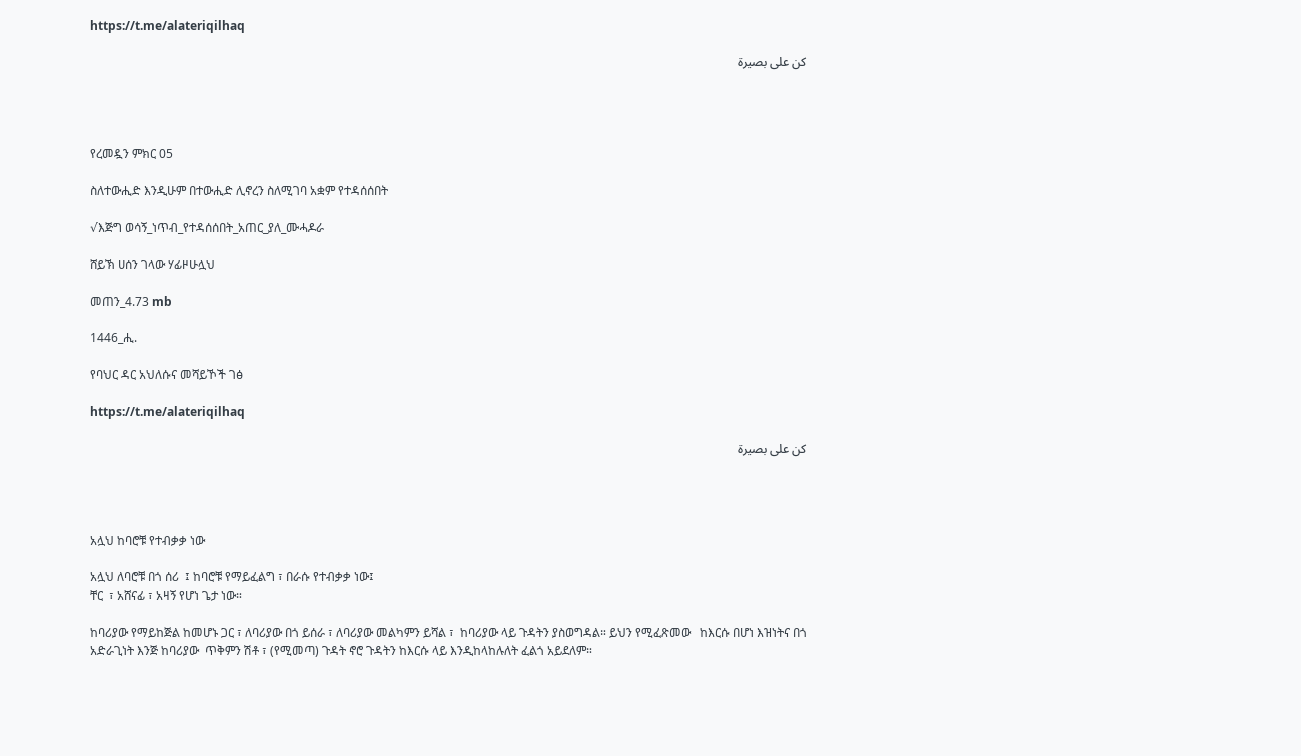https://t.me/alateriqilhaq

كن على بصيرة




የረመዷን ምክር 05

ስለተውሒድ እንዲሁም በተውሒድ ሊኖረን ስለሚገባ አቋም የተዳሰሰበት

√እጅግ ወሳኝ_ነጥብ_የተዳሰሰበት_አጠር_ያለ_ሙሓዶራ

ሸይኽ ሀሰን ገላው ሃፊዞሁሏህ

መጠን_4.73 mb

1446_ሒ.

የባህር ዳር አህለሱና መሻይኾች ገፅ

https://t.me/alateriqilhaq

كن على بصيرة




አሏህ ከባሮቹ የተብቃቃ ነው

አሏህ ለባሮቹ በጎ ሰሪ  ፤ ከባሮቹ የማይፈልግ ፣ በራሱ የተብቃቃ ነው፤
ቸር  ፣ አሸናፊ ፣ አዛኝ የሆነ ጌታ ነው።

ከባሪያው የማይከጅል ከመሆኑ ጋር ፣ ለባሪያው በጎ ይሰራ ፣ ለባሪያው መልካምን ይሻል ፣  ከባሪያው ላይ ጉዳትን ያስወግዳል። ይህን የሚፈጽመው   ከእርሱ በሆነ እዝነትና በጎ አድራጊነት እንጅ ከባሪያው  ጥቅምን ሽቶ ፣ (የሚመጣ) ጉዳት ኖሮ ጉዳትን ከእርሱ ላይ እንዲከላከሉለት ፈልጎ አይደለም።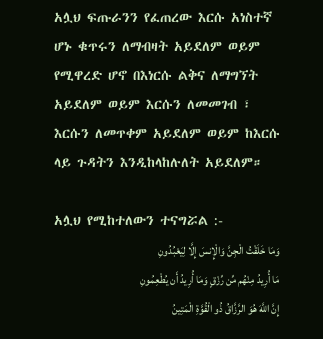አሏህ ፍጡራንን የፈጠረው እርሱ አነስተኛ ሆኑ ቁጥሩን ለማብዛት አይደለም ወይም የሚዋረድ ሆኖ በእነርሱ ልቅና ለማግኘት አይደለም ወይም እርሱን ለመመገብ ፣ እርሱን ለመጥቀም አይደለም ወይም ከእርሱ ላይ ጉዳትን እንዲከላከሉለት አይደለም።

አሏህ የሚከተለውን ተናግሯል :-
وَمَا خَلَقْتُ الْجِنَّ وَالْإِنسَ إِلَّا لِيَعْبُدُونِ
مَا أُرِيدُ مِنْهُم مِّن رِّزْقٍ وَمَا أُرِيدُ أَن يُطْعِمُونِ
إِنَّ اللَّهَ هُوَ الرَّزَّاقُ ذُو الْقُوَّةِ الْمَتِينُ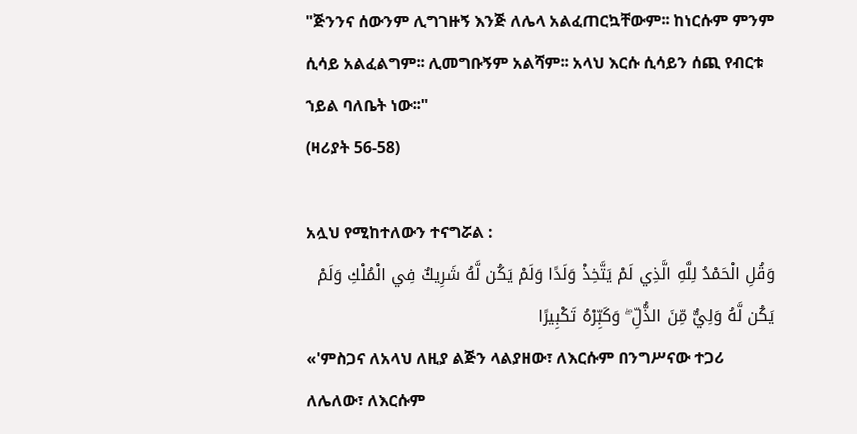"ጅንንና ሰውንም ሊግገዙኝ እንጅ ለሌላ አልፈጠርኳቸውም፡፡ ከነርሱም ምንም ሲሳይ አልፈልግም፡፡ ሊመግቡኝም አልሻም፡፡ አላህ እርሱ ሲሳይን ሰጪ የብርቱ ኀይል ባለቤት ነው፡፡"
(ዛሪያት 56-58)

አሏህ የሚከተለውን ተናግሯል :
وَقُلِ الْحَمْدُ لِلَّهِ الَّذِي لَمْ يَتَّخِذْ وَلَدًا وَلَمْ يَكُن لَّهُ شَرِيكٌ فِي الْمُلْكِ وَلَمْ يَكُن لَّهُ وَلِيٌّ مِّنَ الذُّلِّ ۖ وَكَبِّرْهُ تَكْبِيرًا
«'ምስጋና ለአላህ ለዚያ ልጅን ላልያዘው፣ ለእርሱም በንግሥናው ተጋሪ ለሌለው፣ ለእርሱም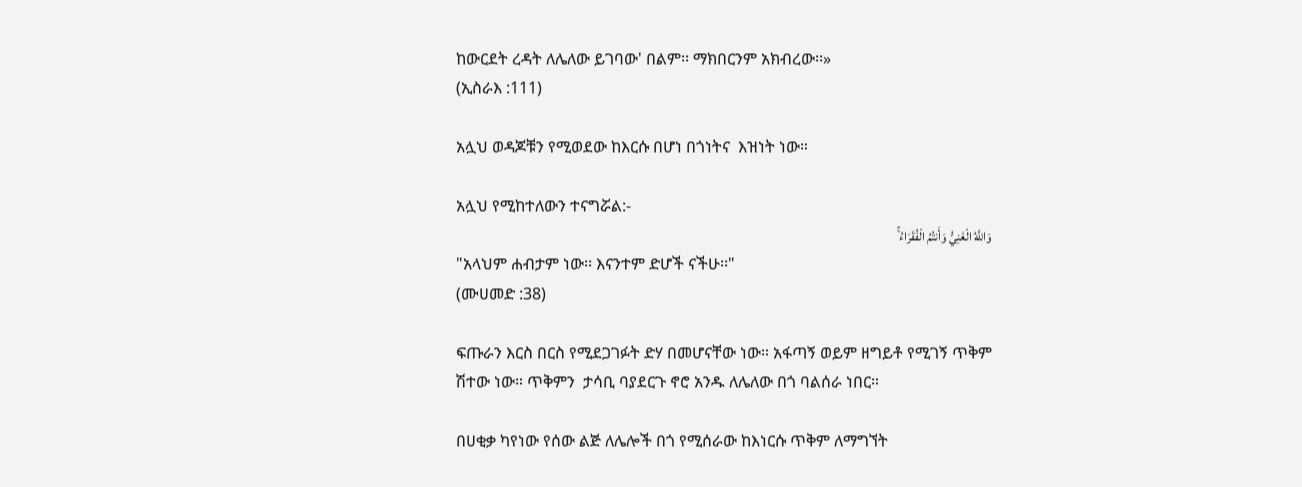ከውርደት ረዳት ለሌለው ይገባው' በልም፡፡ ማክበርንም አክብረው፡፡»
(ኢስራእ :111)

አሏህ ወዳጆቹን የሚወደው ከእርሱ በሆነ በጎነትና  እዝነት ነው።

አሏህ የሚከተለውን ተናግሯል:-
وَاللَّهُ الْغَنِيُّ وَأَنتُمُ الْفُقَرَاءُ ۚ
"አላህም ሐብታም ነው፡፡ እናንተም ድሆች ናችሁ፡፡"
(ሙሀመድ :38)

ፍጡራን እርስ በርስ የሚደጋገፉት ድሃ በመሆናቸው ነው። አፋጣኝ ወይም ዘግይቶ የሚገኝ ጥቅም ሽተው ነው። ጥቅምን  ታሳቢ ባያደርጉ ኖሮ አንዱ ለሌለው በጎ ባልሰራ ነበር።

በሀቂቃ ካየነው የሰው ልጅ ለሌሎች በጎ የሚሰራው ከእነርሱ ጥቅም ለማግኘት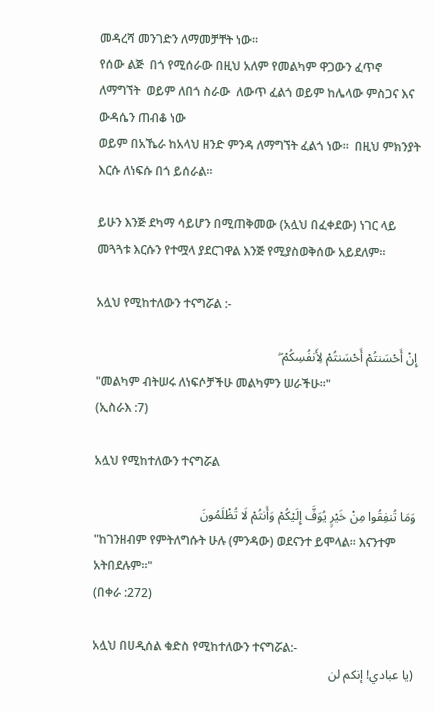መዳረሻ መንገድን ለማመቻቸት ነው።
የሰው ልጅ  በጎ የሚሰራው በዚህ አለም የመልካም ዋጋውን ፈጥኖ ለማግኘት  ወይም ለበጎ ስራው  ለውጥ ፈልጎ ወይም ከሌላው ምስጋና እና ውዳሴን ጠብቆ ነው
ወይም በአኼራ ከአላህ ዘንድ ምንዳ ለማግኘት ፈልጎ ነው።  በዚህ ምክንያት እርሱ ለነፍሱ በጎ ይሰራል።

ይሁን እንጅ ደካማ ሳይሆን በሚጠቅመው (አሏህ በፈቀደው) ነገር ላይ መጓጓቱ እርሱን የተሟላ ያደርገዋል እንጅ የሚያስወቅሰው አይደለም።

አሏህ የሚከተለውን ተናግሯል :-

إِنْ أَحْسَنتُمْ أَحْسَنتُمْ لِأَنفُسِكُمْ ۖ
"መልካም ብትሠሩ ለነፍሶቻችሁ መልካምን ሠራችሁ፡፡"
(ኢስራእ :7)

አሏህ የሚከተለውን ተናግሯል

وَمَا تُنفِقُوا مِنْ خَيْرٍ يُوَفَّ إِلَيْكُمْ وَأَنتُمْ لَا تُظْلَمُونَ
"ከገንዘብም የምትለግሱት ሁሉ (ምንዳው) ወደናንተ ይሞላል፡፡ እናንተም አትበደሉም፡፡"
(በቀራ :272)

አሏህ በሀዲሰል ቁድስ የሚከተለውን ተናግሯል:-
(يا عبادي! إنكم لن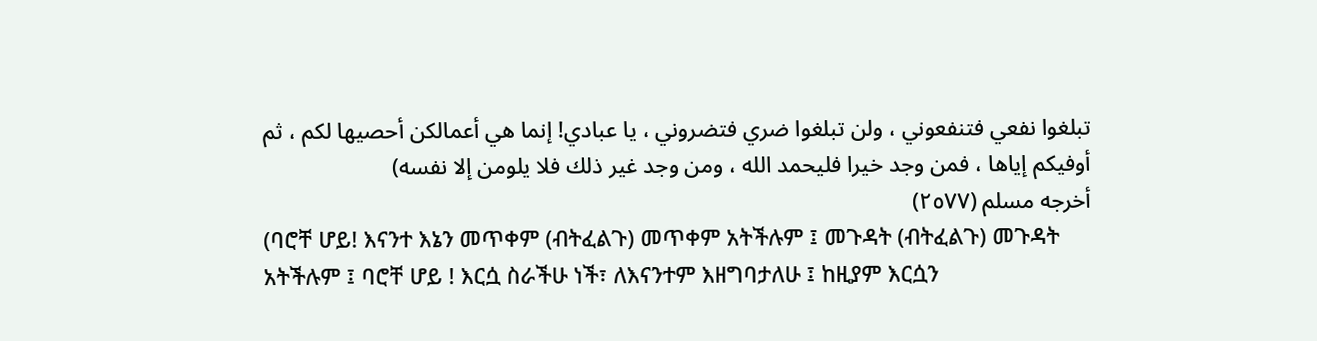تبلغوا نفعي فتنفعوني ، ولن تبلغوا ضري فتضروني ، يا عبادي! إنما هي أعمالكن أحصيها لكم ، ثم أوفيكم إياها ، فمن وجد خيرا فليحمد الله ، ومن وجد غير ذلك فلا يلومن إلا نفسه)
أخرجه مسلم (٢٥٧٧)
(ባሮቸ ሆይ! እናንተ እኔን መጥቀም (ብትፈልጉ) መጥቀም አትችሉም ፤ መጉዳት (ብትፈልጉ) መጉዳት አትችሉም ፤ ባሮቸ ሆይ ! እርሷ ስራችሁ ነች፣ ለእናንተም እዘግባታለሁ ፤ ከዚያም እርሷን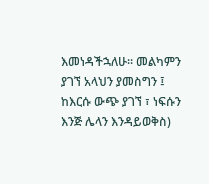እመነዳችኋለሁ። መልካምን ያገኘ አላህን ያመስግን ፤ ከእርሱ ውጭ ያገኘ ፣ ነፍሱን እንጅ ሌላን እንዳይወቅስ)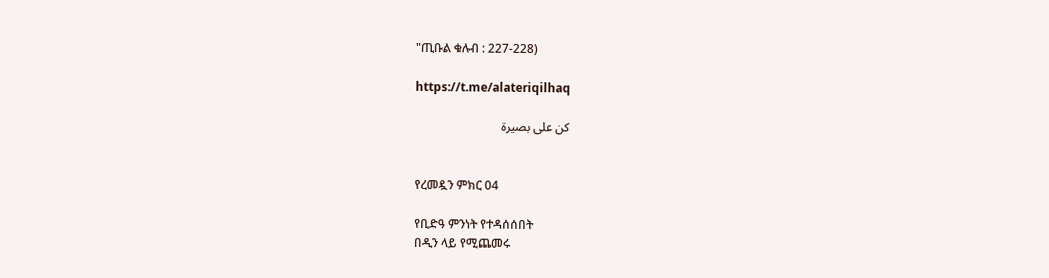"ጢቡል ቁሉብ : 227-228)

https://t.me/alateriqilhaq

كن على بصيرة


የረመዷን ምክር 04

የቢድዓ ምንነት የተዳሰሰበት
በዲን ላይ የሚጨመሩ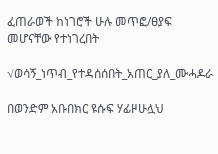ፈጠራወች ከነገሮች ሁሉ መጥፎ/ፀያፍ መሆናቸው የተነገረበት

√ወሳኝ_ነጥብ_የተዳሰሰበት_አጠር_ያለ_ሙሓዶራ

በወንድም አቡበክር ዩሱፍ ሃፊዞሁሏህ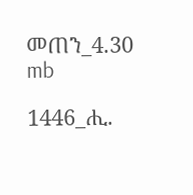መጠን_4.30 mb

1446_ሒ.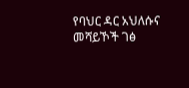የባህር ዳር አህለሱና መሻይኾች ገፅ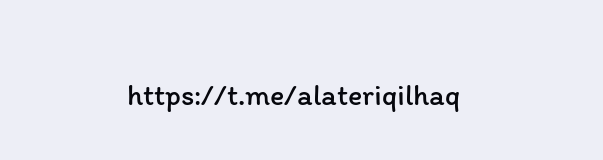https://t.me/alateriqilhaq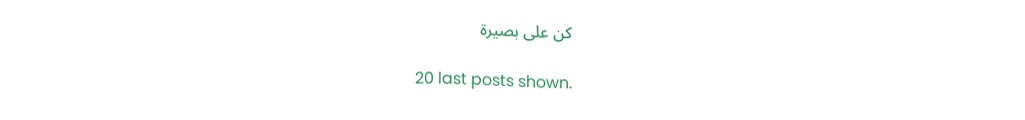كن على بصيرة

20 last posts shown.